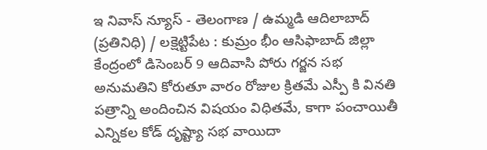ఇ నివాస్ న్యూస్ - తెలంగాణ / ఉమ్మడి ఆదిలాబాద్ (ప్రతినిధి) / లక్షెట్టిపేట : కుమ్రం భీం ఆసిఫాబాద్ జిల్లా కేంద్రంలో డిసెంబర్ 9 ఆదివాసి పోరు గర్జన సభ అనుమతిని కోరుతూ వారం రోజుల క్రితమే ఎస్పీ కి వినతి పత్రాన్ని అందించిన విషయం విధితమే, కాగా పంచాయితీ ఎన్నికల కోడ్ దృష్ట్యా సభ వాయిదా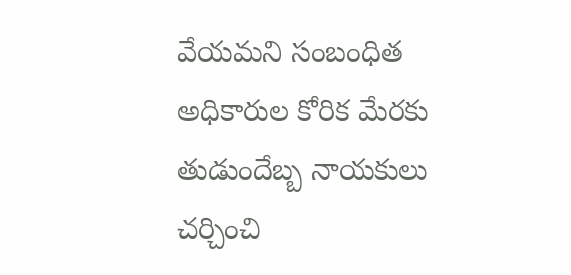వేయమని సంబంధిత అధికారుల కోరిక మేరకు తుడుందేబ్బ నాయకులు చర్చించి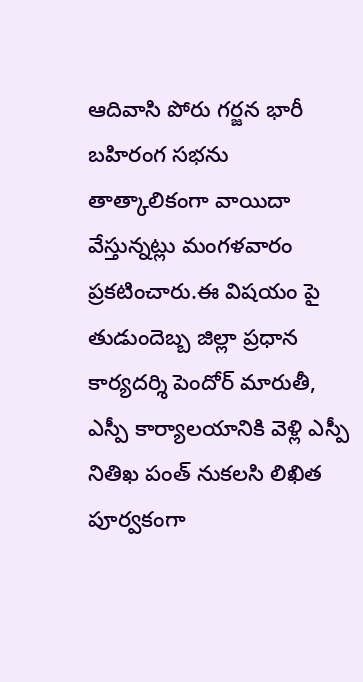ఆదివాసి పోరు గర్జన భారీ బహిరంగ సభను తాత్కాలికంగా వాయిదా వేస్తున్నట్లు మంగళవారం ప్రకటించారు.ఈ విషయం పై తుడుందెబ్బ జిల్లా ప్రధాన కార్యదర్శి పెందోర్ మారుతీ, ఎస్పీ కార్యాలయానికి వెళ్లి ఎస్పీ నితిఖ పంత్ నుకలసి లిఖిత పూర్వకంగా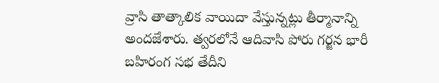వ్రాసి తాత్కాలిక వాయిదా వేస్తున్నట్లు తీర్మానాన్ని అందజేశారు. త్వరలోనే ఆదివాసి పోరు గర్జన భారీ బహిరంగ సభ తేదీని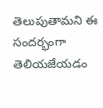తెలుపుతామని ఈ సందర్భంగా తెలియజేయడం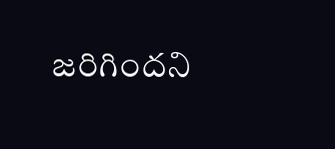జరిగిందని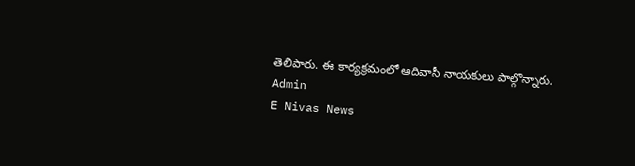తెలిపారు. ఈ కార్యక్రమంలో ఆదివాసీ నాయకులు పాల్గొన్నారు.
Admin
E Nivas News